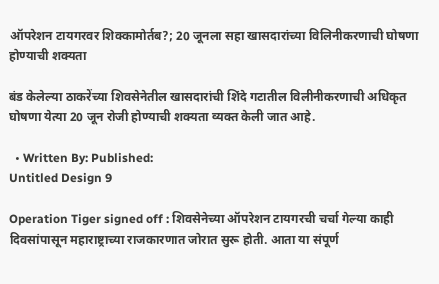ऑपरेशन टायगरवर शिक्कामोर्तब?; 20 जूनला सहा खासदारांच्या विलिनीकरणाची घोषणा होण्याची शक्यता

बंड केलेल्या ठाकरेंच्या शिवसेनेतील खासदारांची शिंदे गटातील विलीनीकरणाची अधिकृत घोषणा येत्या 20 जून रोजी होण्याची शक्यता व्यक्त केली जात आहे.

  • Written By: Published:
Untitled Design 9

Operation Tiger signed off : शिवसेनेच्या ऑपरेशन टायगरची चर्चा गेल्या काही दिवसांपासून महाराष्ट्राच्या राजकारणात जोरात सुरू होती. आता या संपूर्ण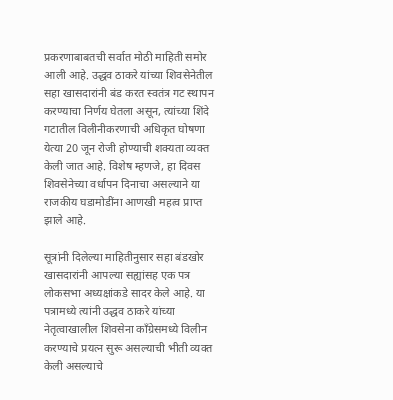प्रकरणाबाबतची सर्वात मोठी माहिती समोर आली आहे. उद्धव ठाकरे यांच्या शिवसेनेतील सहा खासदारांनी बंड करत स्वतंत्र गट स्थापन करण्याचा निर्णय घेतला असून, त्यांच्या शिंदे गटातील विलीनीकरणाची अधिकृत घोषणा येत्या 20 जून रोजी होण्याची शक्यता व्यक्त केली जात आहे. विशेष म्हणजे, हा दिवस शिवसेनेच्या वर्धापन दिनाचा असल्याने या राजकीय घडामोडींना आणखी महत्व प्राप्त झाले आहे.

सूत्रांनी दिलेल्या माहितीनुसार सहा बंडखोर खासदारांनी आपल्या सह्यांसह एक पत्र लोकसभा अध्यक्षांकडे सादर केले आहे. या पत्रामध्ये त्यांनी उद्धव ठाकरे यांच्या नेतृत्वाखालील शिवसेना काँग्रेसमध्ये विलीन करण्याचे प्रयत्न सुरू असल्याची भीती व्यक्त केली असल्याचे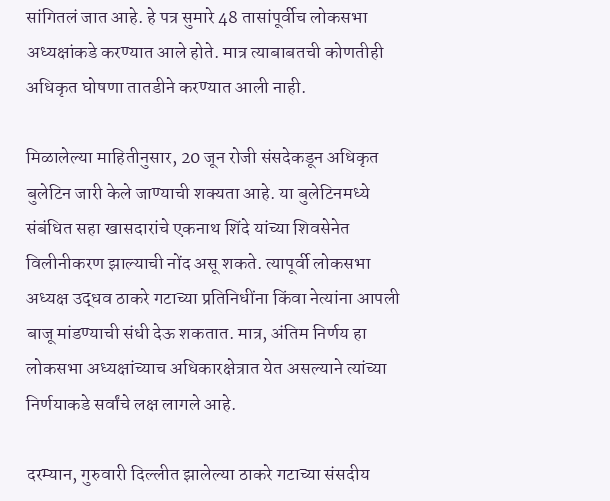सांगितलं जात आहे. हे पत्र सुमारे 48 तासांपूर्वीच लोकसभा अध्यक्षांकडे करण्यात आले होते. मात्र त्याबाबतची कोणतीही अधिकृत घोषणा तातडीने करण्यात आली नाही.

मिळालेल्या माहितीनुसार, 20 जून रोजी संसदेकडून अधिकृत बुलेटिन जारी केले जाण्याची शक्यता आहे. या बुलेटिनमध्ये संबंधित सहा खासदारांचे एकनाथ शिंदे यांच्या शिवसेनेत विलीनीकरण झाल्याची नोंद असू शकते. त्यापूर्वी लोकसभा अध्यक्ष उद्धव ठाकरे गटाच्या प्रतिनिधींना किंवा नेत्यांना आपली बाजू मांडण्याची संधी देऊ शकतात. मात्र, अंतिम निर्णय हा लोकसभा अध्यक्षांच्याच अधिकारक्षेत्रात येत असल्याने त्यांच्या निर्णयाकडे सर्वांचे लक्ष लागले आहे.

दरम्यान, गुरुवारी दिल्लीत झालेल्या ठाकरे गटाच्या संसदीय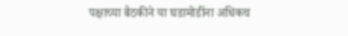पक्षाच्या बैठकीने या घडामोडींना अधिकच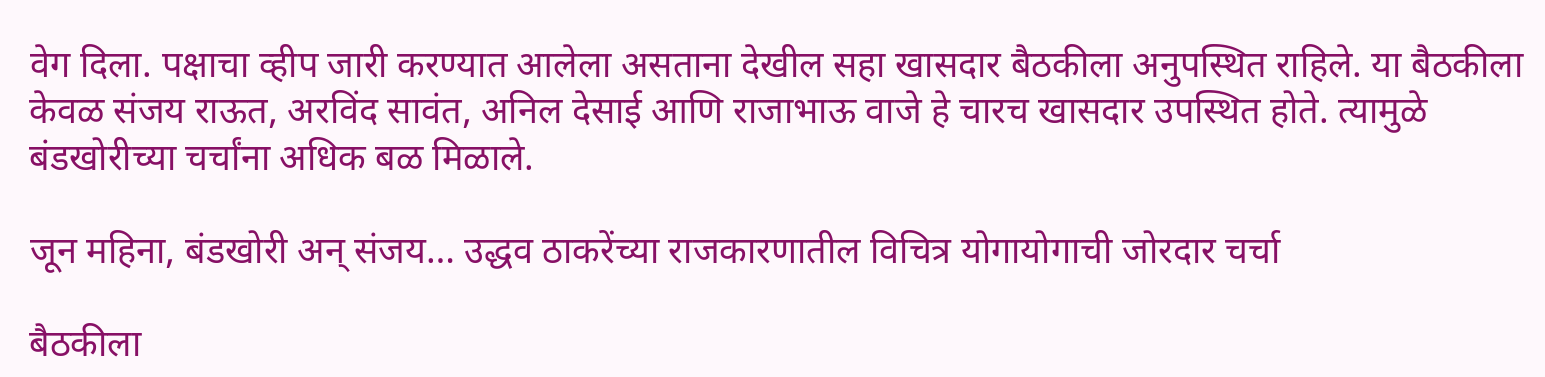वेग दिला. पक्षाचा व्हीप जारी करण्यात आलेला असताना देखील सहा खासदार बैठकीला अनुपस्थित राहिले. या बैठकीला केवळ संजय राऊत, अरविंद सावंत, अनिल देसाई आणि राजाभाऊ वाजे हे चारच खासदार उपस्थित होते. त्यामुळे बंडखोरीच्या चर्चांना अधिक बळ मिळाले.

जून महिना, बंडखोरी अन् संजय… उद्धव ठाकरेंच्या राजकारणातील विचित्र योगायोगाची जोरदार चर्चा

बैठकीला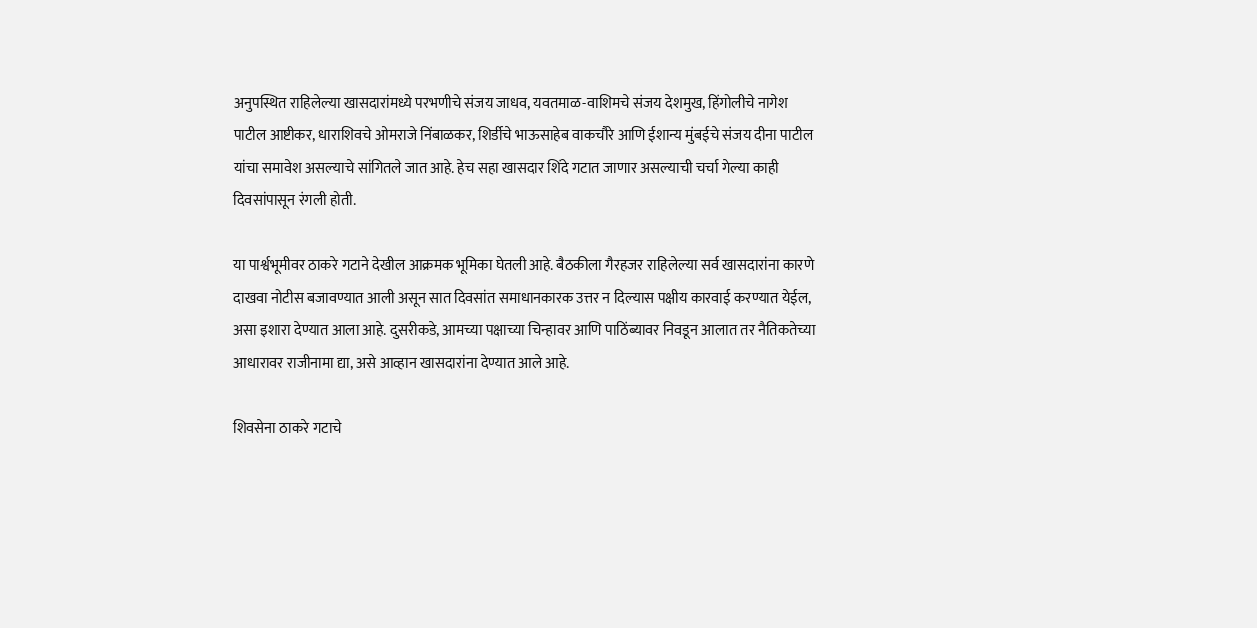अनुपस्थित राहिलेल्या खासदारांमध्ये परभणीचे संजय जाधव, यवतमाळ-वाशिमचे संजय देशमुख, हिंगोलीचे नागेश पाटील आष्टीकर, धाराशिवचे ओमराजे निंबाळकर, शिर्डीचे भाऊसाहेब वाकचौरे आणि ईशान्य मुंबईचे संजय दीना पाटील यांचा समावेश असल्याचे सांगितले जात आहे. हेच सहा खासदार शिंदे गटात जाणार असल्याची चर्चा गेल्या काही दिवसांपासून रंगली होती.

या पार्श्वभूमीवर ठाकरे गटाने देखील आक्रमक भूमिका घेतली आहे. बैठकीला गैरहजर राहिलेल्या सर्व खासदारांना कारणे दाखवा नोटीस बजावण्यात आली असून सात दिवसांत समाधानकारक उत्तर न दिल्यास पक्षीय कारवाई करण्यात येईल, असा इशारा देण्यात आला आहे. दुसरीकडे, आमच्या पक्षाच्या चिन्हावर आणि पाठिंब्यावर निवडून आलात तर नैतिकतेच्या आधारावर राजीनामा द्या, असे आव्हान खासदारांना देण्यात आले आहे.

शिवसेना ठाकरे गटाचे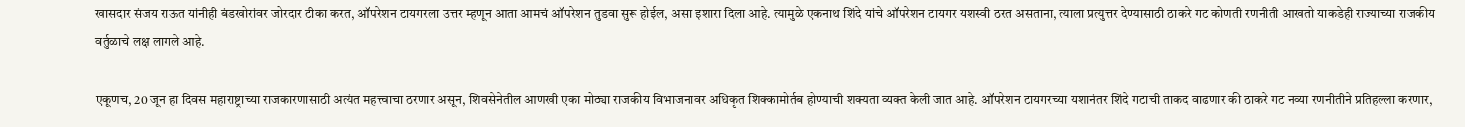खासदार संजय राऊत यांनीही बंडखोरांवर जोरदार टीका करत, ऑपरेशन टायगरला उत्तर म्हणून आता आमचं ऑपरेशन तुडवा सुरू होईल, असा इशारा दिला आहे. त्यामुळे एकनाथ शिंदे यांचे ऑपरेशन टायगर यशस्वी ठरत असताना, त्याला प्रत्युत्तर देण्यासाठी ठाकरे गट कोणती रणनीती आखतो याकडेही राज्याच्या राजकीय वर्तुळाचे लक्ष लागले आहे.

एकूणच, 20 जून हा दिवस महाराष्ट्राच्या राजकारणासाठी अत्यंत महत्त्वाचा ठरणार असून, शिवसेनेतील आणखी एका मोठ्या राजकीय विभाजनावर अधिकृत शिक्कामोर्तब होण्याची शक्यता व्यक्त केली जात आहे. ऑपरेशन टायगरच्या यशानंतर शिंदे गटाची ताकद वाढणार की ठाकरे गट नव्या रणनीतीने प्रतिहल्ला करणार,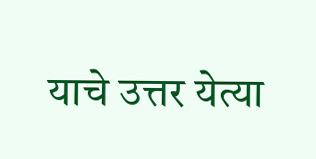याचे उत्तर येत्या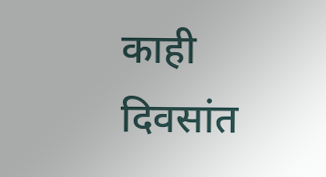काही दिवसांत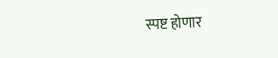स्पष्ट होणार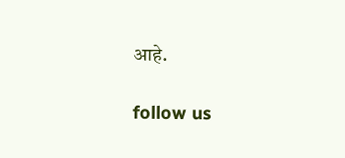आहे.

follow us